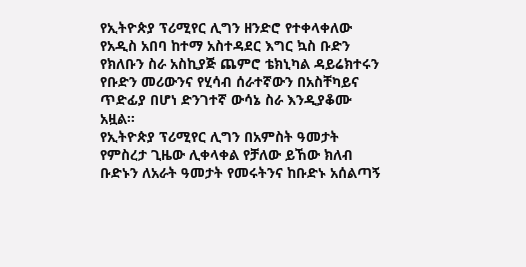የኢትዮጵያ ፕሪሚየር ሊግን ዘንድሮ የተቀላቀለው የአዲስ አበባ ከተማ አስተዳደር እግር ኳስ ቡድን የክለቡን ስራ አስኪያጅ ጨምሮ ቴክኒካል ዳይሬክተሩን የቡድን መሪውንና የሂሳብ ሰራተኛውን በአስቸካይና ጥድፊያ በሆነ ድንገተኛ ውሳኔ ስራ እንዲያቆሙ አዟል፡፡
የኢትዮጵያ ፕሪሚየር ሊግን በአምስት ዓመታት የምስረታ ጊዜው ሊቀላቀል የቻለው ይኸው ክለብ ቡድኑን ለአራት ዓመታት የመሩትንና ከቡድኑ አሰልጣኝ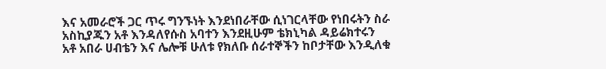እና አመራሮች ጋር ጥሩ ግንኙነት እንደነበራቸው ሲነገርላቸው የነበሩትን ስራ
አስኪያጁን አቶ እንዳለየሱስ አባተን እንደዚሁም ቴክኒካል ዳይሬክተሩን
አቶ አበራ ሀብቴን እና ሌሎቹ ሁለቱ የክለቡ ሰራተኞችን ከቦታቸው እንዲለቁ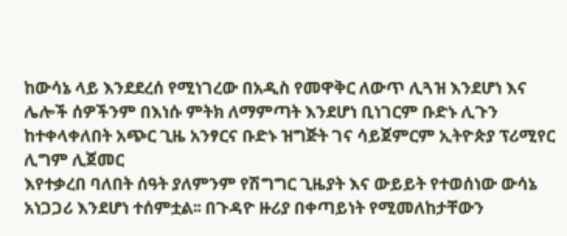ከውሳኔ ላይ እንደደረሰ የሚነገረው በአዲስ የመዋቅር ለውጥ ሊጓዝ እንደሆነ እና ሌሎች ሰዎችንም በእነሱ ምትክ ለማምጣት እንደሆነ ቢነገርም ቡድኑ ሊጉን ከተቀላቀለበት አጭር ጊዜ አንፃርና ቡድኑ ዝግጅት ገና ሳይጀምርም ኢትዮጵያ ፕሪሚየር ሊግም ሊጀመር
እየተቃረበ ባለበት ሰዓት ያለምንም የሽግግር ጊዜያት እና ውይይት የተወሰነው ውሳኔ አነጋጋሪ እንደሆነ ተሰምቷል፡፡ በጉዳዮ ዙሪያ በቀጣይነት የሚመለከታቸውን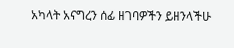አካላት አናግረን ሰፊ ዘገባዎችን ይዘንላችሁ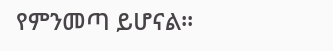የምንመጣ ይሆናል፡፡